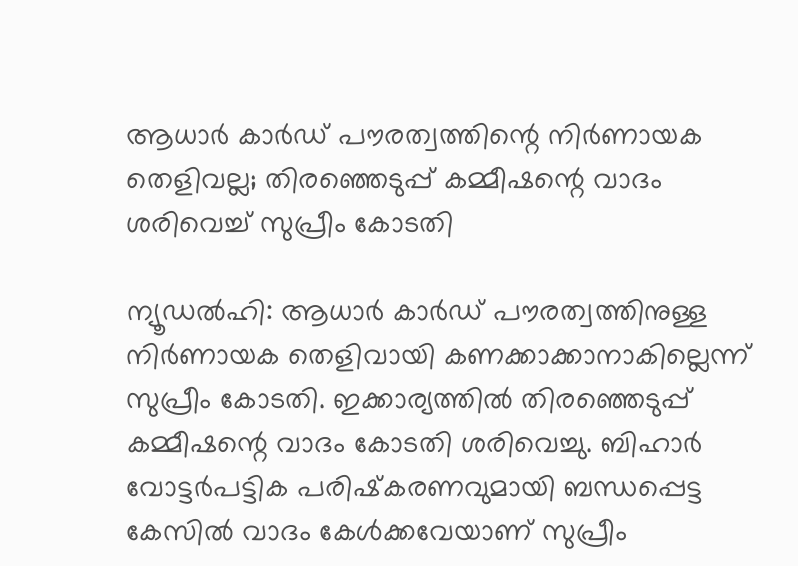ആധാര്‍ കാര്‍ഡ് പൗരത്വത്തിന്റെ നിര്‍ണായക തെളിവല്ല; തിരഞ്ഞെടുപ്പ് കമ്മീഷന്റെ വാദം ശരിവെച്ച് സുപ്രീം കോടതി

ന്യൂഡല്‍ഹി: ആധാർ കാർഡ്‌ പൗരത്വത്തിനുള്ള നിര്‍ണായക തെളിവായി കണക്കാക്കാനാകില്ലെന്ന് സുപ്രീം കോടതി. ഇക്കാര്യത്തില്‍ തിരഞ്ഞെടുപ്പ് കമ്മീഷന്റെ വാദം കോടതി ശരിവെച്ചു. ബിഹാര്‍ വോട്ടര്‍പട്ടിക പരിഷ്‌കരണവുമായി ബന്ധപ്പെട്ട കേസില്‍ വാദം കേള്‍ക്കവേയാണ് സുപ്രീം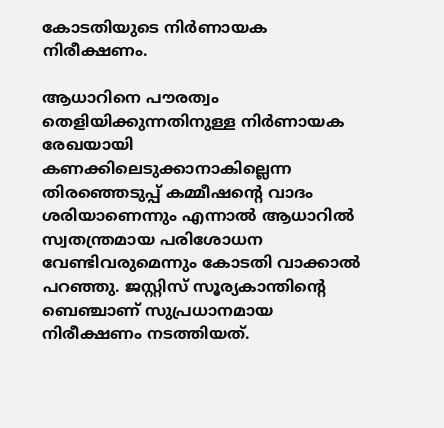കോടതിയുടെ നിര്‍ണായക നിരീക്ഷണം.

ആധാറിനെ പൗരത്വം തെളിയിക്കുന്നതിനുള്ള നിര്‍ണായക രേഖയായി കണക്കിലെടുക്കാനാകില്ലെന്ന തിരഞ്ഞെടുപ്പ് കമ്മീഷന്റെ വാദം ശരിയാണെന്നും എന്നാല്‍ ആധാറില്‍ സ്വതന്ത്രമായ പരിശോധന വേണ്ടിവരുമെന്നും കോടതി വാക്കാല്‍ പറഞ്ഞു. ജസ്റ്റിസ് സൂര്യകാന്തിന്റെ ബെഞ്ചാണ് സുപ്രധാനമായ നിരീക്ഷണം നടത്തിയത്.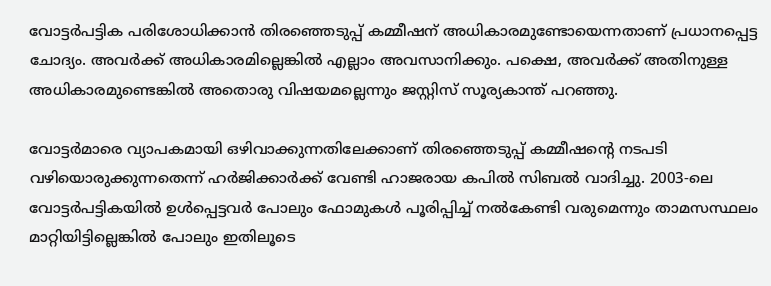വോട്ടര്‍പട്ടിക പരിശോധിക്കാന്‍ തിരഞ്ഞെടുപ്പ് കമ്മീഷന് അധികാരമുണ്ടോയെന്നതാണ് പ്രധാനപ്പെട്ട ചോദ്യം. അവര്‍ക്ക് അധികാരമില്ലെങ്കില്‍ എല്ലാം അവസാനിക്കും. പക്ഷെ, അവര്‍ക്ക് അതിനുള്ള അധികാരമുണ്ടെങ്കില്‍ അതൊരു വിഷയമല്ലെന്നും ജസ്റ്റിസ് സൂര്യകാന്ത് പറഞ്ഞു.

വോട്ടര്‍മാരെ വ്യാപകമായി ഒഴിവാക്കുന്നതിലേക്കാണ് തിരഞ്ഞെടുപ്പ് കമ്മീഷന്റെ നടപടി വഴിയൊരുക്കുന്നതെന്ന് ഹര്‍ജിക്കാര്‍ക്ക് വേണ്ടി ഹാജരായ കപില്‍ സിബല്‍ വാദിച്ചു. 2003-ലെ വോട്ടര്‍പട്ടികയില്‍ ഉള്‍പ്പെട്ടവര്‍ പോലും ഫോമുകള്‍ പൂരിപ്പിച്ച് നല്‍കേണ്ടി വരുമെന്നും താമസസ്ഥലം മാറ്റിയിട്ടില്ലെങ്കില്‍ പോലും ഇതിലൂടെ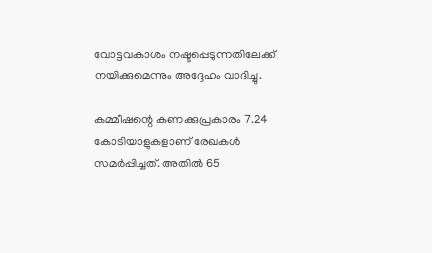വോട്ടവകാശം നഷ്ടപ്പെടുന്നതിലേക്ക് നയിക്കുമെന്നും അദ്ദേഹം വാദിച്ചു.

കമ്മീഷന്റെ കണക്കുപ്രകാരം 7.24 കോടിയാളുകളാണ് രേഖകള്‍ സമര്‍പ്പിച്ചത്. അതില്‍ 65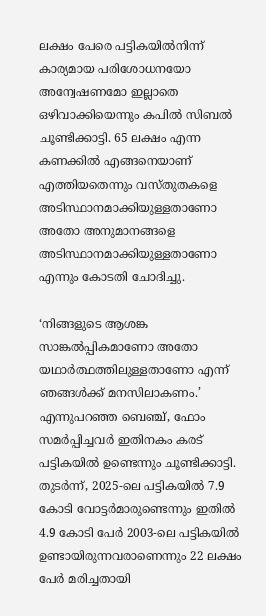ലക്ഷം പേരെ പട്ടികയില്‍നിന്ന് കാര്യമായ പരിശോധനയോ അന്വേഷണമോ ഇല്ലാതെ ഒഴിവാക്കിയെന്നും കപില്‍ സിബല്‍ ചൂണ്ടിക്കാട്ടി. 65 ലക്ഷം എന്ന കണക്കില്‍ എങ്ങനെയാണ് എത്തിയതെന്നും വസ്തുതകളെ അടിസ്ഥാനമാക്കിയുള്ളതാണോ അതോ അനുമാനങ്ങളെ അടിസ്ഥാനമാക്കിയുള്ളതാണോ എന്നും കോടതി ചോദിച്ചു.

‘നിങ്ങളുടെ ആശങ്ക സാങ്കല്‍പ്പികമാണോ അതോ യഥാര്‍ത്ഥത്തിലുള്ളതാണോ എന്ന് ഞങ്ങള്‍ക്ക് മനസിലാകണം.’ എന്നുപറഞ്ഞ ബെഞ്ച്, ഫോം സമര്‍പ്പിച്ചവര്‍ ഇതിനകം കരട് പട്ടികയില്‍ ഉണ്ടെന്നും ചൂണ്ടിക്കാട്ടി. തുടര്‍ന്ന്, 2025-ലെ പട്ടികയില്‍ 7.9 കോടി വോട്ടര്‍മാരുണ്ടെന്നും ഇതില്‍ 4.9 കോടി പേര്‍ 2003-ലെ പട്ടികയില്‍ ഉണ്ടായിരുന്നവരാണെന്നും 22 ലക്ഷം പേര്‍ മരിച്ചതായി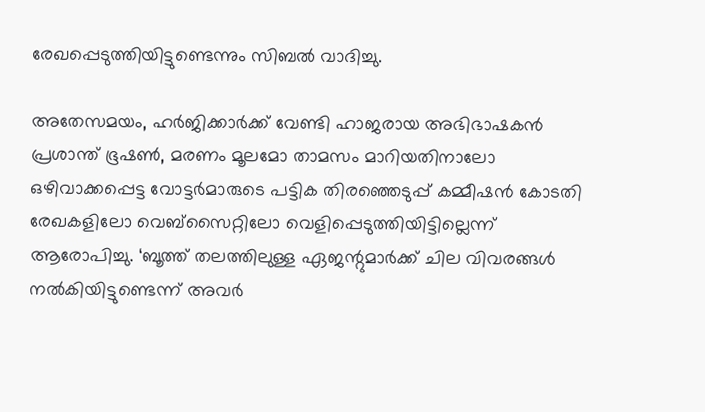രേഖപ്പെടുത്തിയിട്ടുണ്ടെന്നും സിബല്‍ വാദിച്ചു.

അതേസമയം, ഹര്‍ജിക്കാര്‍ക്ക് വേണ്ടി ഹാജരായ അഭിഭാഷകന്‍ പ്രശാന്ത് ഭൂഷണ്‍, മരണം മൂലമോ താമസം മാറിയതിനാലോ ഒഴിവാക്കപ്പെട്ട വോട്ടര്‍മാരുടെ പട്ടിക തിരഞ്ഞെടുപ്പ് കമ്മീഷന്‍ കോടതി രേഖകളിലോ വെബ്‌സൈറ്റിലോ വെളിപ്പെടുത്തിയിട്ടില്ലെന്ന് ആരോപിച്ചു. ‘ബൂത്ത് തലത്തിലുള്ള ഏജന്റുമാര്‍ക്ക് ചില വിവരങ്ങള്‍ നല്‍കിയിട്ടുണ്ടെന്ന് അവര്‍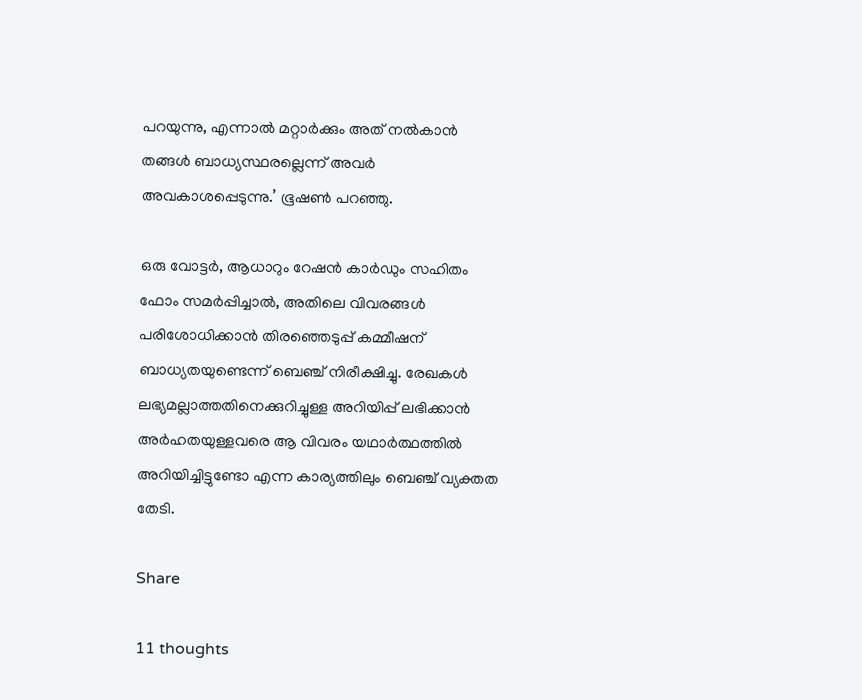പറയുന്നു, എന്നാല്‍ മറ്റാര്‍ക്കും അത് നല്‍കാന്‍ തങ്ങള്‍ ബാധ്യസ്ഥരല്ലെന്ന് അവര്‍ അവകാശപ്പെടുന്നു.’ ഭൂഷണ്‍ പറഞ്ഞു.

ഒരു വോട്ടര്‍, ആധാറും റേഷന്‍ കാര്‍ഡും സഹിതം ഫോം സമര്‍പ്പിച്ചാല്‍, അതിലെ വിവരങ്ങള്‍ പരിശോധിക്കാന്‍ തിരഞ്ഞെടുപ്പ് കമ്മീഷന് ബാധ്യതയുണ്ടെന്ന് ബെഞ്ച് നിരീക്ഷിച്ചു. രേഖകള്‍ ലഭ്യമല്ലാത്തതിനെക്കുറിച്ചുള്ള അറിയിപ്പ് ലഭിക്കാന്‍ അര്‍ഹതയുള്ളവരെ ആ വിവരം യഥാര്‍ത്ഥത്തില്‍ അറിയിച്ചിട്ടുണ്ടോ എന്ന കാര്യത്തിലും ബെഞ്ച് വ്യക്തത തേടി.

Share

11 thoughts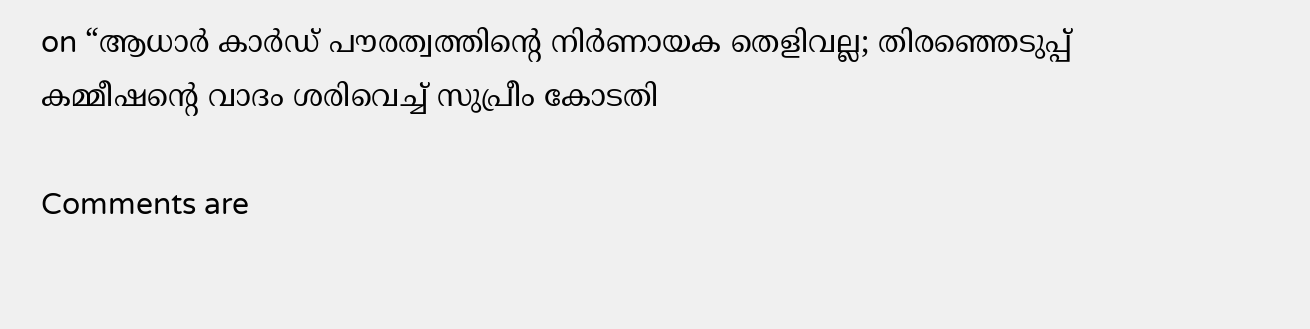on “ആധാര്‍ കാര്‍ഡ് പൗരത്വത്തിന്റെ നിര്‍ണായക തെളിവല്ല; തിരഞ്ഞെടുപ്പ് കമ്മീഷന്റെ വാദം ശരിവെച്ച് സുപ്രീം കോടതി

Comments are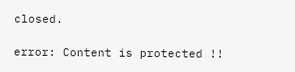closed.

error: Content is protected !!